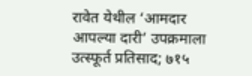रावेत येथील ‘आमदार आपल्या दारी’ उपक्रमाला उत्स्फूर्त प्रतिसाद; ७१५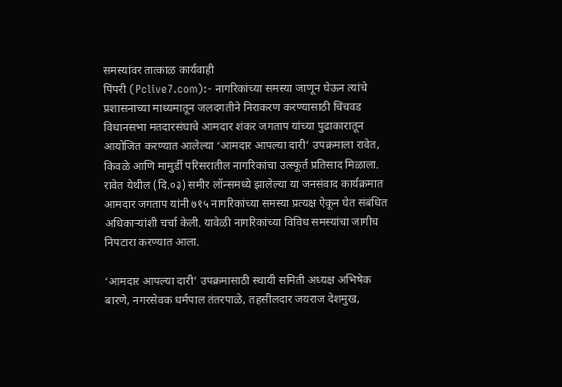समस्यांवर तात्काळ कार्यवाही
पिंपरी (Pclive7.com):- नागरिकांच्या समस्या जाणून घेऊन त्यांचे प्रशासनाच्या माध्यमातून जलदगतीने निराकरण करण्यासाठी चिंचवड विधानसभा मतदारसंघाचे आमदार शंकर जगताप यांच्या पुढाकारातून आयोजित करण्यात आलेल्या ‘आमदार आपल्या दारी’ उपक्रमाला रावेत, किवळे आणि मामुर्डी परिसरातील नागरिकांचा उत्स्फूर्त प्रतिसाद मिळाला. रावेत येथील (दि.०३) समीर लॉन्समध्ये झालेल्या या जनसंवाद कार्यक्रमात आमदार जगताप यांनी ७१५ नागरिकांच्या समस्या प्रत्यक्ष ऐकून घेत संबंधित अधिकाऱ्यांशी चर्चा केली. यावेळी नागरिकांच्या विविध समस्यांचा जागीच निपटारा करण्यात आला.

‘आमदार आपल्या दारी’ उपक्रमासाठी स्थायी समिती अध्यक्ष अभिषेक बारणे, नगरसेवक धर्मपाल तंतरपाळे, तहसीलदार जयराज देशमुख,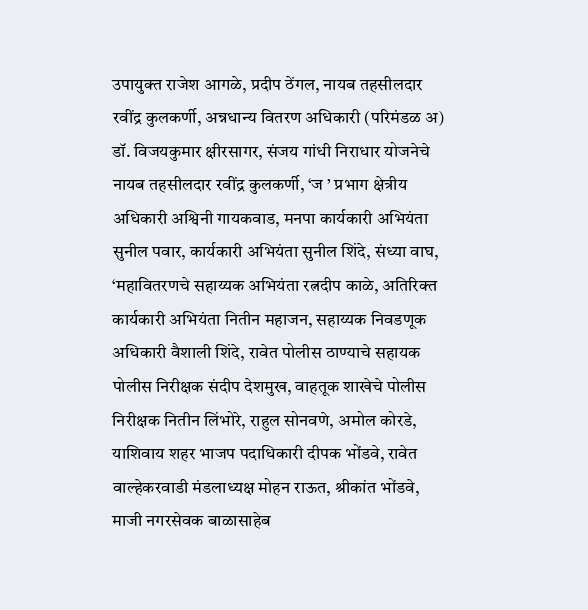उपायुक्त राजेश आगळे, प्रदीप ठेंगल, नायब तहसीलदार रवींद्र कुलकर्णी, अन्नधान्य वितरण अधिकारी (परिमंडळ अ) डॉ. विजयकुमार क्षीरसागर, संजय गांधी निराधार योजनेचे नायब तहसीलदार रवींद्र कुलकर्णी, ‘ज ’ प्रभाग क्षेत्रीय अधिकारी अश्विनी गायकवाड, मनपा कार्यकारी अभियंता सुनील पवार, कार्यकारी अभियंता सुनील शिंदे, संध्या वाघ, ‘महावितरणचे सहाय्यक अभियंता रत्नदीप काळे, अतिरिक्त कार्यकारी अभियंता नितीन महाजन, सहाय्यक निवडणूक अधिकारी वैशाली शिंदे, रावेत पोलीस ठाण्याचे सहायक पोलीस निरीक्षक संदीप देशमुख, वाहतूक शाखेचे पोलीस निरीक्षक नितीन लिंभोरे, राहुल सोनवणे, अमोल कोरडे, याशिवाय शहर भाजप पदाधिकारी दीपक भोंडवे, रावेत वाल्हेकरवाडी मंडलाध्यक्ष मोहन राऊत, श्रीकांत भोंडवे, माजी नगरसेवक बाळासाहेब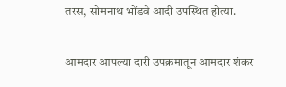तरस, सोमनाथ भोंडवे आदी उपस्थित होत्या.

आमदार आपल्या दारी उपक्रमातून आमदार शंकर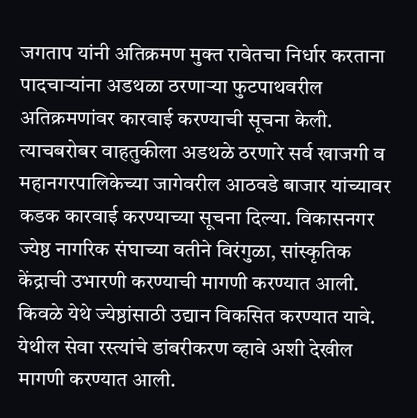जगताप यांनी अतिक्रमण मुक्त रावेतचा निर्धार करताना पादचाऱ्यांना अडथळा ठरणाऱ्या फुटपाथवरील अतिक्रमणांवर कारवाई करण्याची सूचना केली. त्याचबरोबर वाहतुकीला अडथळे ठरणारे सर्व खाजगी व महानगरपालिकेच्या जागेवरील आठवडे बाजार यांच्यावर कडक कारवाई करण्याच्या सूचना दिल्या. विकासनगर ज्येष्ठ नागरिक संघाच्या वतीने विरंगुळा, सांस्कृतिक केंद्राची उभारणी करण्याची मागणी करण्यात आली. किवळे येथे ज्येष्ठांसाठी उद्यान विकसित करण्यात यावे. येथील सेवा रस्त्यांचे डांबरीकरण व्हावे अशी देखील मागणी करण्यात आली.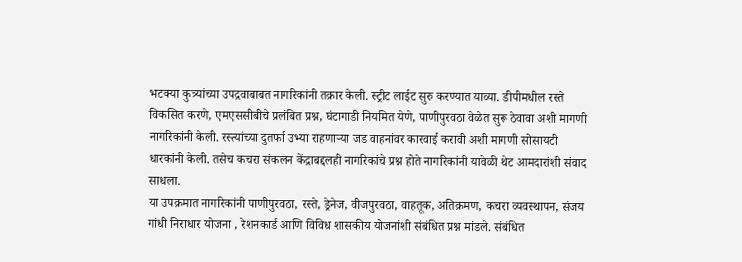भटक्या कुत्र्यांच्या उपद्रवाबाबत नागरिकांनी तक्रार केली. स्ट्रीट लाईट सुरु करण्यात याव्या. डीपीमधील रस्ते विकसित करणे, एमएससीबीचे प्रलंबित प्रश्न, घंटागाडी नियमित येणे, पाणीपुरवठा वेळेत सुरू ठेवावा अशी मागणी नागरिकांनी केली. रस्त्यांच्या दुतर्फा उभ्या राहणाऱ्या जड वाहनांवर कारवाई करावी अशी मागणी सोसायटी धारकांनी केली. तसेच कचरा संकलन केंद्राबद्दलही नागरिकांचे प्रश्न होते नागरिकांनी यावेळी थेट आमदारांशी संवाद साधला.
या उपक्रमात नागरिकांनी पाणीपुरवठा, रस्ते, ड्रेनेज, वीजपुरवठा, वाहतूक, अतिक्रमण, कचरा व्यवस्थापन, संजय गांधी निराधार योजना , रेशनकार्ड आणि विविध शासकीय योजनांशी संबंधित प्रश्न मांडले. संबंधित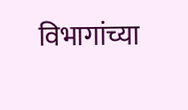विभागांच्या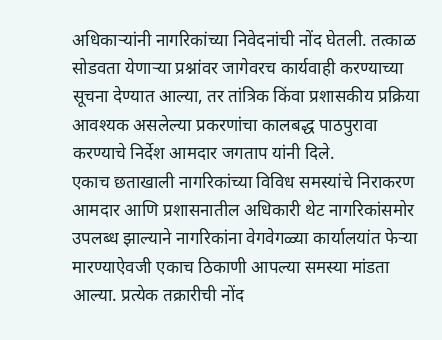अधिकाऱ्यांनी नागरिकांच्या निवेदनांची नोंद घेतली. तत्काळ सोडवता येणाऱ्या प्रश्नांवर जागेवरच कार्यवाही करण्याच्या सूचना देण्यात आल्या, तर तांत्रिक किंवा प्रशासकीय प्रक्रिया आवश्यक असलेल्या प्रकरणांचा कालबद्ध पाठपुरावा करण्याचे निर्देश आमदार जगताप यांनी दिले.
एकाच छताखाली नागरिकांच्या विविध समस्यांचे निराकरण
आमदार आणि प्रशासनातील अधिकारी थेट नागरिकांसमोर उपलब्ध झाल्याने नागरिकांना वेगवेगळ्या कार्यालयांत फेऱ्या मारण्याऐवजी एकाच ठिकाणी आपल्या समस्या मांडता आल्या. प्रत्येक तक्रारीची नोंद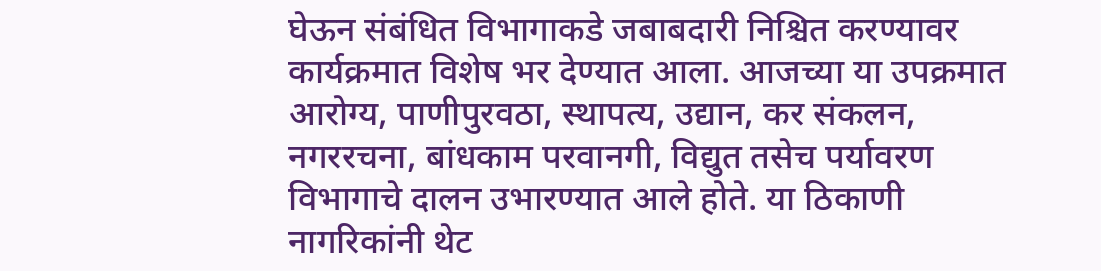घेऊन संबंधित विभागाकडे जबाबदारी निश्चित करण्यावर कार्यक्रमात विशेष भर देण्यात आला. आजच्या या उपक्रमात आरोग्य, पाणीपुरवठा, स्थापत्य, उद्यान, कर संकलन, नगररचना, बांधकाम परवानगी, विद्युत तसेच पर्यावरण विभागाचे दालन उभारण्यात आले होते. या ठिकाणी नागरिकांनी थेट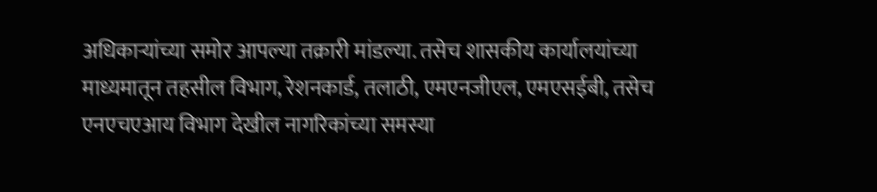अधिकाऱ्यांच्या समोर आपल्या तक्रारी मांडल्या. तसेच शासकीय कार्यालयांच्या माध्यमातून तहसील विभाग, रेशनकार्ड, तलाठी, एमएनजीएल, एमएसईबी, तसेच एनएचएआय विभाग देखील नागरिकांच्या समस्या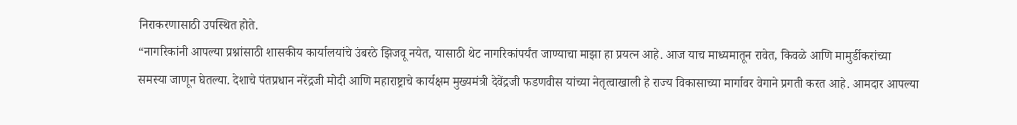निराकरणासाठी उपस्थित होते.
“नागरिकांनी आपल्या प्रश्नांसाठी शासकीय कार्यालयांचे उंबरठे झिजवू नयेत, यासाठी थेट नागरिकांपर्यंत जाण्याचा माझा हा प्रयत्न आहे. आज याच माध्यमातून रावेत, किवळे आणि मामुर्डीकरांच्या समस्या जाणून घेतल्या. देशाचे पंतप्रधान नरेंद्रजी मोदी आणि महाराष्ट्राचे कार्यक्षम मुख्यमंत्री देवेंद्रजी फडणवीस यांच्या नेतृत्वाखाली हे राज्य विकासाच्या मार्गावर वेगाने प्रगती करत आहे. आमदार आपल्या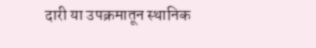दारी या उपक्रमातून स्थानिक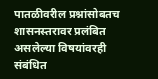पातळीवरील प्रश्नांसोबतच शासनस्तरावर प्रलंबित असलेल्या विषयांवरही संबंधित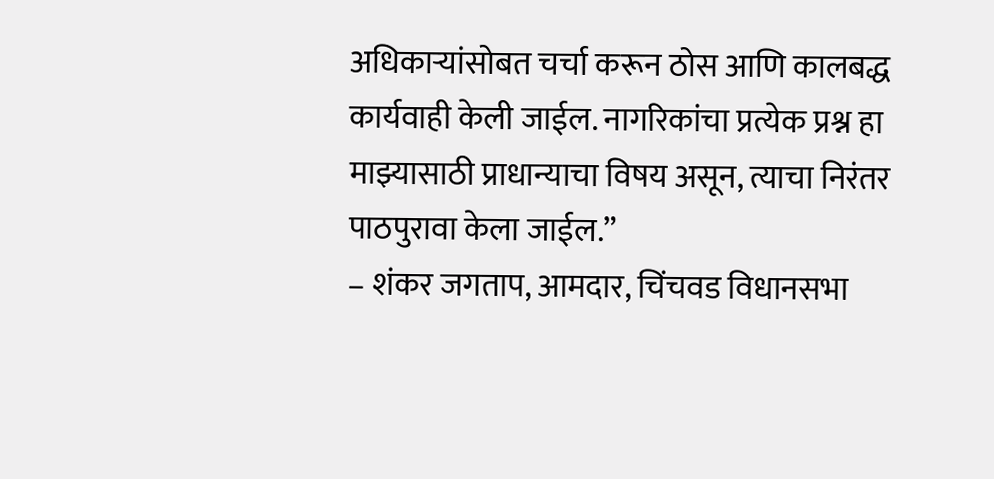अधिकाऱ्यांसोबत चर्चा करून ठोस आणि कालबद्ध कार्यवाही केली जाईल. नागरिकांचा प्रत्येक प्रश्न हा माझ्यासाठी प्राधान्याचा विषय असून, त्याचा निरंतर पाठपुरावा केला जाईल.”
– शंकर जगताप, आमदार, चिंचवड विधानसभा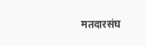मतदारसंघ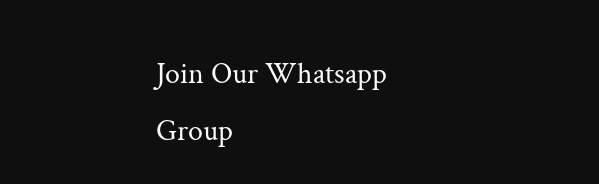Join Our Whatsapp Group